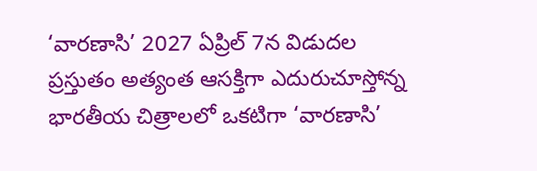‘వారణాసి’ 2027 ఏప్రిల్ 7న విడుదల
ప్రస్తుతం అత్యంత ఆసక్తిగా ఎదురుచూస్తోన్న భారతీయ చిత్రాలలో ఒకటిగా ‘వారణాసి’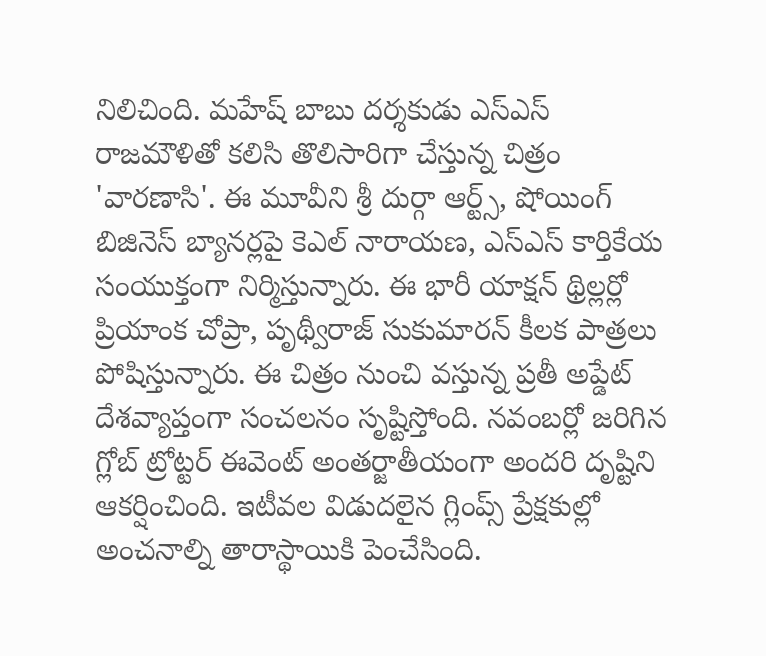నిలిచింది. మహేష్ బాబు దర్శకుడు ఎస్ఎస్ రాజమౌళితో కలిసి తొలిసారిగా చేస్తున్న చిత్రం 'వారణాసి'. ఈ మూవీని శ్రీ దుర్గా ఆర్ట్స్, షోయింగ్ బిజినెస్ బ్యానర్లపై కెఎల్ నారాయణ, ఎస్ఎస్ కార్తికేయ సంయుక్తంగా నిర్మిస్తున్నారు. ఈ భారీ యాక్షన్ థ్రిల్లర్లో ప్రియాంక చోప్రా, పృథ్వీరాజ్ సుకుమారన్ కీలక పాత్రలు పోషిస్తున్నారు. ఈ చిత్రం నుంచి వస్తున్న ప్రతీ అప్డేట్ దేశవ్యాప్తంగా సంచలనం సృష్టిస్తోంది. నవంబర్లో జరిగిన గ్లోబ్ ట్రోట్టర్ ఈవెంట్ అంతర్జాతీయంగా అందరి దృష్టిని ఆకర్షించింది. ఇటీవల విడుదలైన గ్లింప్స్ ప్రేక్షకుల్లో అంచనాల్ని తారాస్థాయికి పెంచేసింది.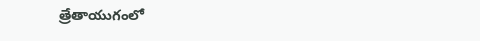త్రేతాయుగంలో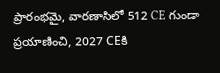ప్రారంభమై, వారణాసిలో 512 CE గుండా ప్రయాణించి, 2027 CEకి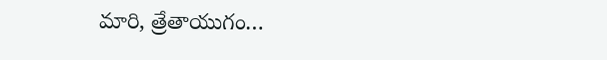మారి, త్రేతాయుగం…